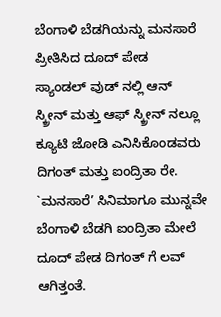ಬೆಂಗಾಳಿ ಬೆಡಗಿಯನ್ನು ಮನಸಾರೆ ಪ್ರೀತಿಸಿದ ದೂದ್ ಪೇಡ
ಸ್ಯಾಂಡಲ್ ವುಡ್ ನಲ್ಲಿ ಆನ್ ಸ್ಕ್ರೀನ್ ಮತ್ತು ಆಫ್ ಸ್ಕ್ರೀನ್ ನಲ್ಲೂ ಕ್ಯೂಟಿ ಜೋಡಿ ಎನಿಸಿಕೊಂಡವರು ದಿಗಂತ್ ಮತ್ತು ಐಂದ್ರಿತಾ ರೇ. `ಮನಸಾರೆ’ ಸಿನಿಮಾಗೂ ಮುನ್ನವೇ ಬೆಂಗಾಳಿ ಬೆಡಗಿ ಐಂದ್ರಿತಾ ಮೇಲೆ ದೂದ್ ಪೇಡ ದಿಗಂತ್ ಗೆ ಲವ್ ಆಗಿತ್ತಂತೆ.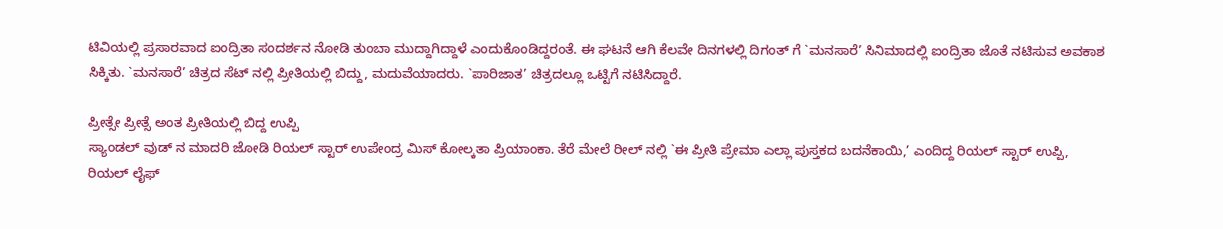ಟಿವಿಯಲ್ಲಿ ಪ್ರಸಾರವಾದ ಐಂದ್ರಿತಾ ಸಂದರ್ಶನ ನೋಡಿ ತುಂಬಾ ಮುದ್ದಾಗಿದ್ದಾಳೆ ಎಂದುಕೊಂಡಿದ್ದರಂತೆ. ಈ ಘಟನೆ ಆಗಿ ಕೆಲವೇ ದಿನಗಳಲ್ಲಿ ದಿಗಂತ್ ಗೆ `ಮನಸಾರೆ’ ಸಿನಿಮಾದಲ್ಲಿ ಐಂದ್ರಿತಾ ಜೊತೆ ನಟಿಸುವ ಅವಕಾಶ ಸಿಕ್ಕಿತು. `ಮನಸಾರೆ’ ಚಿತ್ರದ ಸೆಟ್ ನಲ್ಲಿ ಪ್ರೀತಿಯಲ್ಲಿ ಬಿದ್ದು, ಮದುವೆಯಾದರು. `ಪಾರಿಜಾತ’ ಚಿತ್ರದಲ್ಲೂ ಒಟ್ಟಿಗೆ ನಟಿಸಿದ್ದಾರೆ.

ಪ್ರೀತ್ಸೇ ಪ್ರೀತ್ಸೆ ಅಂತ ಪ್ರೀತಿಯಲ್ಲಿ ಬಿದ್ದ ಉಪ್ಪಿ
ಸ್ಯಾಂಡಲ್ ವುಡ್ ನ ಮಾದರಿ ಜೋಡಿ ರಿಯಲ್ ಸ್ಟಾರ್ ಉಪೇಂದ್ರ ಮಿಸ್ ಕೋಲ್ಕತಾ ಪ್ರಿಯಾಂಕಾ. ತೆರೆ ಮೇಲೆ ರೀಲ್ ನಲ್ಲಿ `ಈ ಪ್ರೀತಿ ಪ್ರೇಮಾ ಎಲ್ಲಾ ಪುಸ್ತಕದ ಬದನೆಕಾಯಿ,’ ಎಂದಿದ್ದ ರಿಯಲ್ ಸ್ಟಾರ್ ಉಪ್ಪಿ, ರಿಯಲ್ ಲೈಫ್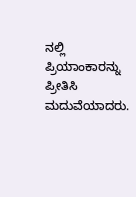ನಲ್ಲಿ ಪ್ರಿಯಾಂಕಾರನ್ನು ಪ್ರೀತಿಸಿ ಮದುವೆಯಾದರು.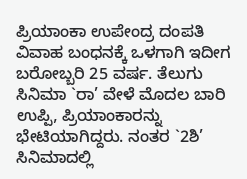ಪ್ರಿಯಾಂಕಾ ಉಪೇಂದ್ರ ದಂಪತಿ ವಿವಾಹ ಬಂಧನಕ್ಕೆ ಒಳಗಾಗಿ ಇದೀಗ ಬರೋಬ್ಬರಿ 25 ವರ್ಷ. ತೆಲುಗು ಸಿನಿಮಾ `ರಾ’ ವೇಳೆ ಮೊದಲ ಬಾರಿ ಉಪ್ಪಿ, ಪ್ರಿಯಾಂಕಾರನ್ನು ಭೇಟಿಯಾಗಿದ್ದರು. ನಂತರ `2ಶಿ’ ಸಿನಿಮಾದಲ್ಲಿ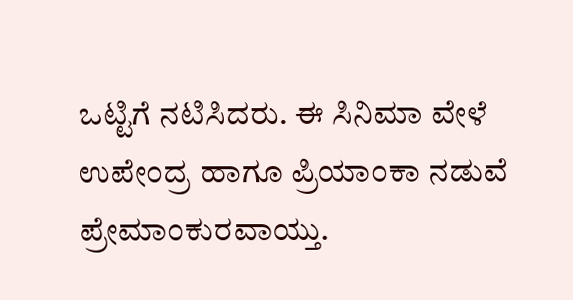ಒಟ್ಟಿಗೆ ನಟಿಸಿದರು. ಈ ಸಿನಿಮಾ ವೇಳೆ ಉಪೇಂದ್ರ ಹಾಗೂ ಪ್ರಿಯಾಂಕಾ ನಡುವೆ ಪ್ರೇಮಾಂಕುರವಾಯ್ತು.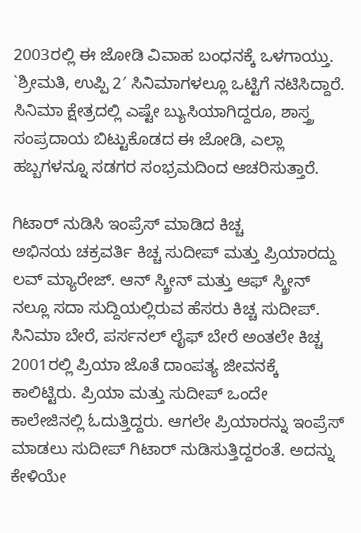2003ರಲ್ಲಿ ಈ ಜೋಡಿ ವಿವಾಹ ಬಂಧನಕ್ಕೆ ಒಳಗಾಯ್ತು. `ಶ್ರೀಮತಿ, ಉಪ್ಪಿ 2′ ಸಿನಿಮಾಗಳಲ್ಲೂ ಒಟ್ಟಿಗೆ ನಟಿಸಿದ್ದಾರೆ. ಸಿನಿಮಾ ಕ್ಷೇತ್ರದಲ್ಲಿ ಎಷ್ಟೇ ಬ್ಯುಸಿಯಾಗಿದ್ದರೂ, ಶಾಸ್ತ್ರ ಸಂಪ್ರದಾಯ ಬಿಟ್ಟುಕೊಡದ ಈ ಜೋಡಿ, ಎಲ್ಲಾ ಹಬ್ಬಗಳನ್ನೂ ಸಡಗರ ಸಂಭ್ರಮದಿಂದ ಆಚರಿಸುತ್ತಾರೆ.

ಗಿಟಾರ್ ನುಡಿಸಿ ಇಂಪ್ರೆಸ್ ಮಾಡಿದ ಕಿಚ್ಚ
ಅಭಿನಯ ಚಕ್ರವರ್ತಿ ಕಿಚ್ಚ ಸುದೀಪ್ ಮತ್ತು ಪ್ರಿಯಾರದ್ದು ಲವ್ ಮ್ಯಾರೇಜ್. ಆನ್ ಸ್ಕ್ರೀನ್ ಮತ್ತು ಆಫ್ ಸ್ಕ್ರೀನ್ ನಲ್ಲೂ ಸದಾ ಸುದ್ದಿಯಲ್ಲಿರುವ ಹೆಸರು ಕಿಚ್ಚ ಸುದೀಪ್. ಸಿನಿಮಾ ಬೇರೆ, ಪರ್ಸನಲ್ ಲೈಫ್ ಬೇರೆ ಅಂತಲೇ ಕಿಚ್ಚ 2001ರಲ್ಲಿ ಪ್ರಿಯಾ ಜೊತೆ ದಾಂಪತ್ಯ ಜೀವನಕ್ಕೆ ಕಾಲಿಟ್ಟಿರು. ಪ್ರಿಯಾ ಮತ್ತು ಸುದೀಪ್ ಒಂದೇ ಕಾಲೇಜಿನಲ್ಲಿ ಓದುತ್ತಿದ್ದರು. ಆಗಲೇ ಪ್ರಿಯಾರನ್ನು ಇಂಪ್ರೆಸ್ ಮಾಡಲು ಸುದೀಪ್ ಗಿಟಾರ್ ನುಡಿಸುತ್ತಿದ್ದರಂತೆ. ಅದನ್ನು ಕೇಳಿಯೇ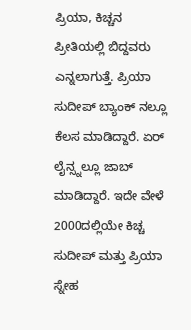ಪ್ರಿಯಾ, ಕಿಚ್ಚನ ಪ್ರೀತಿಯಲ್ಲಿ ಬಿದ್ದವರು ಎನ್ನಲಾಗುತ್ತೆ. ಪ್ರಿಯಾ ಸುದೀಪ್ ಬ್ಯಾಂಕ್ ನಲ್ಲೂ ಕೆಲಸ ಮಾಡಿದ್ದಾರೆ. ಏರ್ ಲೈನ್ಸ್ನಲ್ಲೂ ಜಾಬ್ ಮಾಡಿದ್ದಾರೆ. ಇದೇ ವೇಳೆ 2000ದಲ್ಲಿಯೇ ಕಿಚ್ಚ ಸುದೀಪ್ ಮತ್ತು ಪ್ರಿಯಾ ಸ್ನೇಹ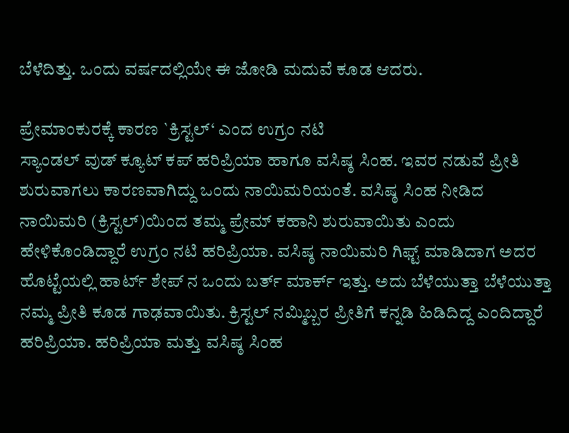ಬೆಳೆದಿತ್ತು. ಒಂದು ವರ್ಷದಲ್ಲಿಯೇ ಈ ಜೋಡಿ ಮದುವೆ ಕೂಡ ಆದರು.

ಪ್ರೇಮಾಂಕುರಕ್ಕೆ ಕಾರಣ `ಕ್ರಿಸ್ಟಲ್‘ ಎಂದ ಉಗ್ರಂ ನಟಿ
ಸ್ಯಾಂಡಲ್ ವುಡ್ ಕ್ಯೂಟ್ ಕಪ್ ಹರಿಪ್ರಿಯಾ ಹಾಗೂ ವಸಿಷ್ಠ ಸಿಂಹ. ಇವರ ನಡುವೆ ಪ್ರೀತಿ ಶುರುವಾಗಲು ಕಾರಣವಾಗಿದ್ದು ಒಂದು ನಾಯಿಮರಿಯಂತೆ. ವಸಿಷ್ಠ ಸಿಂಹ ನೀಡಿದ ನಾಯಿಮರಿ (ಕ್ರಿಸ್ಟಲ್)ಯಿಂದ ತಮ್ಮ ಪ್ರೇಮ್ ಕಹಾನಿ ಶುರುವಾಯಿತು ಎಂದು ಹೇಳಿಕೊಂಡಿದ್ದಾರೆ ಉಗ್ರಂ ನಟಿ ಹರಿಪ್ರಿಯಾ. ವಸಿಷ್ಠ ನಾಯಿಮರಿ ಗಿಫ್ಟ್ ಮಾಡಿದಾಗ ಅದರ ಹೊಟ್ಟೆಯಲ್ಲಿ ಹಾರ್ಟ್ ಶೇಪ್ ನ ಒಂದು ಬರ್ತ್ ಮಾರ್ಕ್ ಇತ್ತು. ಅದು ಬೆಳೆಯುತ್ತಾ ಬೆಳೆಯುತ್ತಾ ನಮ್ಮ ಪ್ರೀತಿ ಕೂಡ ಗಾಢವಾಯಿತು. ಕ್ರಿಸ್ಟಲ್ ನಮ್ಮಿಬ್ಬರ ಪ್ರೀತಿಗೆ ಕನ್ನಡಿ ಹಿಡಿದಿದ್ದ ಎಂದಿದ್ದಾರೆ ಹರಿಪ್ರಿಯಾ. ಹರಿಪ್ರಿಯಾ ಮತ್ತು ವಸಿಷ್ಠ ಸಿಂಹ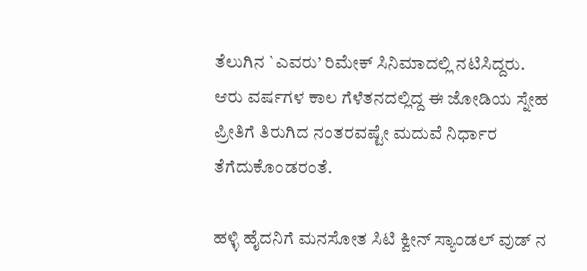ತೆಲುಗಿನ `ಎವರು’ ರಿಮೇಕ್ ಸಿನಿಮಾದಲ್ಲಿ ನಟಿಸಿದ್ದರು. ಆರು ವರ್ಷಗಳ ಕಾಲ ಗೆಳೆತನದಲ್ಲಿದ್ದ ಈ ಜೋಡಿಯ ಸ್ನೇಹ ಪ್ರೀತಿಗೆ ತಿರುಗಿದ ನಂತರವಷ್ಟೇ ಮದುವೆ ನಿರ್ಧಾರ ತೆಗೆದುಕೊಂಡರಂತೆ.

ಹಳ್ಳಿ ಹೈದನಿಗೆ ಮನಸೋತ ಸಿಟಿ ಕ್ವೀನ್ ಸ್ಯಾಂಡಲ್ ವುಡ್ ನ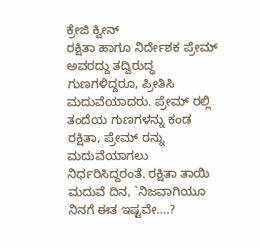ಕ್ರೇಜಿ ಕ್ವೀನ್
ರಕ್ಷಿತಾ ಹಾಗೂ ನಿರ್ದೇಶಕ ಪ್ರೇಮ್ ಅವರದ್ದು ತದ್ವಿರುದ್ಧ ಗುಣಗಳಿದ್ದರೂ, ಪ್ರೀತಿಸಿ ಮದುವೆಯಾದರು. ಪ್ರೇಮ್ ರಲ್ಲಿ ತಂದೆಯ ಗುಣಗಳನ್ನು ಕಂಡ ರಕ್ಷಿತಾ, ಪ್ರೇಮ್ ರನ್ನು ಮದುವೆಯಾಗಲು ನಿರ್ಧರಿಸಿದ್ದರಂತೆ. ರಕ್ಷಿತಾ ತಾಯಿ ಮದುವೆ ದಿನ, `ನಿಜವಾಗಿಯೂ ನಿನಗೆ ಈತ ಇಷ್ಟವೇ….?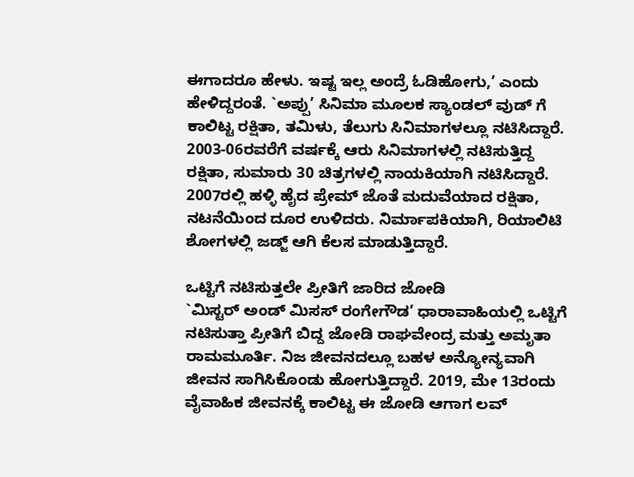ಈಗಾದರೂ ಹೇಳು. ಇಷ್ಟ ಇಲ್ಲ ಅಂದ್ರೆ ಓಡಿಹೋಗು,’ ಎಂದು ಹೇಳಿದ್ದರಂತೆ. `ಅಪ್ಪು’ ಸಿನಿಮಾ ಮೂಲಕ ಸ್ಯಾಂಡಲ್ ವುಡ್ ಗೆ ಕಾಲಿಟ್ಟ ರಕ್ಷಿತಾ, ತಮಿಳು, ತೆಲುಗು ಸಿನಿಮಾಗಳಲ್ಲೂ ನಟಿಸಿದ್ದಾರೆ. 2003-06ರವರೆಗೆ ವರ್ಷಕ್ಕೆ ಆರು ಸಿನಿಮಾಗಳಲ್ಲಿ ನಟಿಸುತ್ತಿದ್ದ ರಕ್ಷಿತಾ, ಸುಮಾರು 30 ಚಿತ್ರಗಳಲ್ಲಿ ನಾಯಕಿಯಾಗಿ ನಟಿಸಿದ್ದಾರೆ. 2007ರಲ್ಲಿ ಹಳ್ಳಿ ಹೈದ ಪ್ರೇಮ್ ಜೊತೆ ಮದುವೆಯಾದ ರಕ್ಷಿತಾ, ನಟನೆಯಿಂದ ದೂರ ಉಳಿದರು. ನಿರ್ಮಾಪಕಿಯಾಗಿ, ರಿಯಾಲಿಟಿ ಶೋಗಳಲ್ಲಿ ಜಡ್ಜ್ ಆಗಿ ಕೆಲಸ ಮಾಡುತ್ತಿದ್ದಾರೆ.

ಒಟ್ಟಿಗೆ ನಟಿಸುತ್ತಲೇ ಪ್ರೀತಿಗೆ ಜಾರಿದ ಜೋಡಿ
`ಮಿಸ್ಟರ್ ಅಂಡ್ ಮಿಸಸ್ ರಂಗೇಗೌಡ’ ಧಾರಾವಾಹಿಯಲ್ಲಿ ಒಟ್ಟಿಗೆ ನಟಿಸುತ್ತಾ ಪ್ರೀತಿಗೆ ಬಿದ್ದ ಜೋಡಿ ರಾಘವೇಂದ್ರ ಮತ್ತು ಅಮೃತಾ ರಾಮಮೂರ್ತಿ. ನಿಜ ಜೀವನದಲ್ಲೂ ಬಹಳ ಅನ್ಯೋನ್ಯವಾಗಿ ಜೀವನ ಸಾಗಿಸಿಕೊಂಡು ಹೋಗುತ್ತಿದ್ದಾರೆ. 2019, ಮೇ 13ರಂದು ವೈವಾಹಿಕ ಜೀವನಕ್ಕೆ ಕಾಲಿಟ್ಟ ಈ ಜೋಡಿ ಆಗಾಗ ಲವ್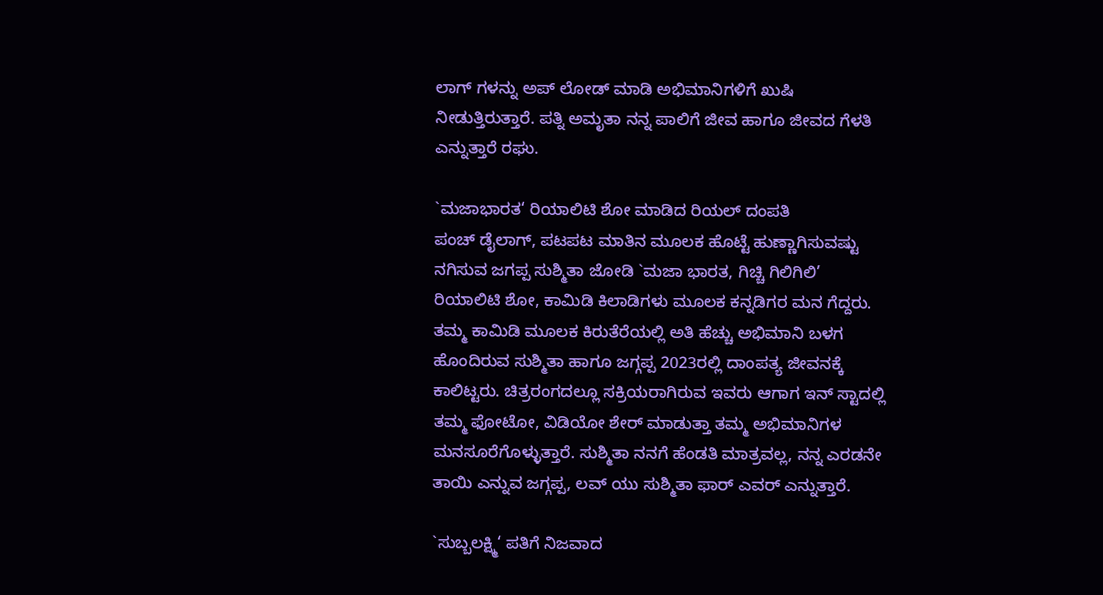ಲಾಗ್ ಗಳನ್ನು ಅಪ್ ಲೋಡ್ ಮಾಡಿ ಅಭಿಮಾನಿಗಳಿಗೆ ಖುಷಿ ನೀಡುತ್ತಿರುತ್ತಾರೆ. ಪತ್ನಿ ಅಮೃತಾ ನನ್ನ ಪಾಲಿಗೆ ಜೀವ ಹಾಗೂ ಜೀವದ ಗೆಳತಿ ಎನ್ನುತ್ತಾರೆ ರಘು.

`ಮಜಾಭಾರತ‘ ರಿಯಾಲಿಟಿ ಶೋ ಮಾಡಿದ ರಿಯಲ್ ದಂಪತಿ
ಪಂಚ್ ಡೈಲಾಗ್, ಪಟಪಟ ಮಾತಿನ ಮೂಲಕ ಹೊಟ್ಟೆ ಹುಣ್ಣಾಗಿಸುವಷ್ಟು ನಗಿಸುವ ಜಗಪ್ಪ ಸುಶ್ಮಿತಾ ಜೋಡಿ `ಮಜಾ ಭಾರತ, ಗಿಚ್ಚಿ ಗಿಲಿಗಿಲಿ’ ರಿಯಾಲಿಟಿ ಶೋ, ಕಾಮಿಡಿ ಕಿಲಾಡಿಗಳು ಮೂಲಕ ಕನ್ನಡಿಗರ ಮನ ಗೆದ್ದರು. ತಮ್ಮ ಕಾಮಿಡಿ ಮೂಲಕ ಕಿರುತೆರೆಯಲ್ಲಿ ಅತಿ ಹೆಚ್ಚು ಅಭಿಮಾನಿ ಬಳಗ ಹೊಂದಿರುವ ಸುಶ್ಮಿತಾ ಹಾಗೂ ಜಗ್ಗಪ್ಪ 2023ರಲ್ಲಿ ದಾಂಪತ್ಯ ಜೀವನಕ್ಕೆ ಕಾಲಿಟ್ಟರು. ಚಿತ್ರರಂಗದಲ್ಲೂ ಸಕ್ರಿಯರಾಗಿರುವ ಇವರು ಆಗಾಗ ಇನ್ ಸ್ಟಾದಲ್ಲಿ ತಮ್ಮ ಫೋಟೋ, ವಿಡಿಯೋ ಶೇರ್ ಮಾಡುತ್ತಾ ತಮ್ಮ ಅಭಿಮಾನಿಗಳ ಮನಸೂರೆಗೊಳ್ಳುತ್ತಾರೆ. ಸುಶ್ಮಿತಾ ನನಗೆ ಹೆಂಡತಿ ಮಾತ್ರವಲ್ಲ, ನನ್ನ ಎರಡನೇ ತಾಯಿ ಎನ್ನುವ ಜಗ್ಗಪ್ಪ, ಲವ್ ಯು ಸುಶ್ಮಿತಾ ಫಾರ್ ಎವರ್ ಎನ್ನುತ್ತಾರೆ.

`ಸುಬ್ಬಲಕ್ಷ್ಮಿ‘ ಪತಿಗೆ ನಿಜವಾದ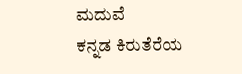ಮದುವೆ
ಕನ್ನಡ ಕಿರುತೆರೆಯ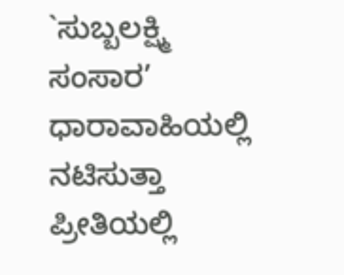`ಸುಬ್ಬಲಕ್ಷ್ಮಿ ಸಂಸಾರ’ ಧಾರಾವಾಹಿಯಲ್ಲಿ ನಟಿಸುತ್ತಾ ಪ್ರೀತಿಯಲ್ಲಿ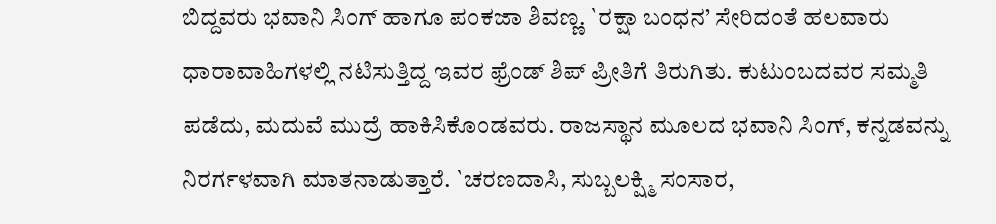ಬಿದ್ದವರು ಭವಾನಿ ಸಿಂಗ್ ಹಾಗೂ ಪಂಕಜಾ ಶಿವಣ್ಣ. `ರಕ್ಷಾ ಬಂಧನ’ ಸೇರಿದಂತೆ ಹಲವಾರು ಧಾರಾವಾಹಿಗಳಲ್ಲಿ ನಟಿಸುತ್ತಿದ್ದ ಇವರ ಫ್ರೆಂಡ್ ಶಿಪ್ ಪ್ರೀತಿಗೆ ತಿರುಗಿತು. ಕುಟುಂಬದವರ ಸಮ್ಮತಿ ಪಡೆದು, ಮದುವೆ ಮುದ್ರೆ ಹಾಕಿಸಿಕೊಂಡವರು. ರಾಜಸ್ಥಾನ ಮೂಲದ ಭವಾನಿ ಸಿಂಗ್, ಕನ್ನಡವನ್ನು ನಿರರ್ಗಳವಾಗಿ ಮಾತನಾಡುತ್ತಾರೆ. `ಚರಣದಾಸಿ, ಸುಬ್ಬಲಕ್ಷ್ಮಿ ಸಂಸಾರ,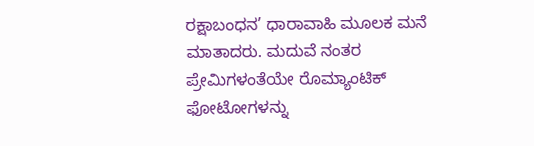ರಕ್ಷಾಬಂಧನ’ ಧಾರಾವಾಹಿ ಮೂಲಕ ಮನೆ ಮಾತಾದರು. ಮದುವೆ ನಂತರ ಪ್ರೇಮಿಗಳಂತೆಯೇ ರೊಮ್ಯಾಂಟಿಕ್ ಫೋಟೋಗಳನ್ನು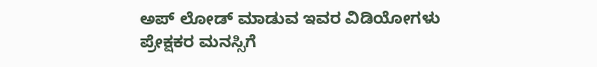ಅಪ್ ಲೋಡ್ ಮಾಡುವ ಇವರ ವಿಡಿಯೋಗಳು ಪ್ರೇಕ್ಷಕರ ಮನಸ್ಸಿಗೆ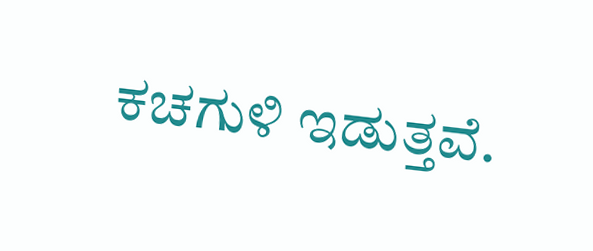ಕಚಗುಳಿ ಇಡುತ್ತವೆ.